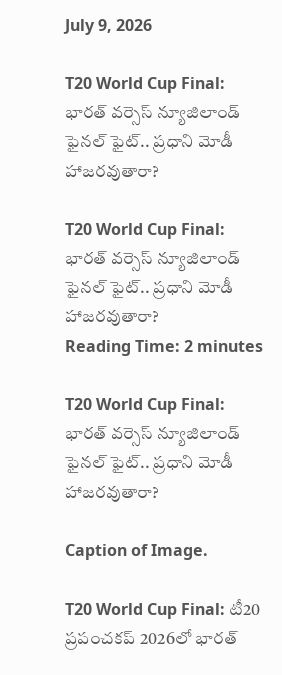July 9, 2026

T20 World Cup Final: భారత్ వర్సెస్ న్యూజిలాండ్ ఫైనల్ ఫైట్.. ప్రధాని మోడీ హాజరవుతారా?

T20 World Cup Final: భారత్ వర్సెస్ న్యూజిలాండ్ ఫైనల్ ఫైట్.. ప్రధాని మోడీ హాజరవుతారా?
Reading Time: 2 minutes

T20 World Cup Final: భారత్ వర్సెస్ న్యూజిలాండ్ ఫైనల్ ఫైట్.. ప్రధాని మోడీ హాజరవుతారా?

Caption of Image.

T20 World Cup Final: టీ20 ప్రపంచకప్ 2026లో భారత్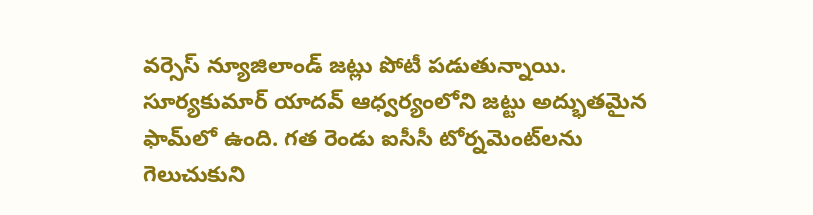వర్సెస్ న్యూజిలాండ్ జట్లు పోటీ పడుతున్నాయి.  సూర్యకుమార్ యాదవ్ ఆధ్వర్యంలోని జట్టు అద్భుతమైన ఫామ్‌లో ఉంది. గత రెండు ఐసీసీ టోర్నమెంట్‌లను గెలుచుకుని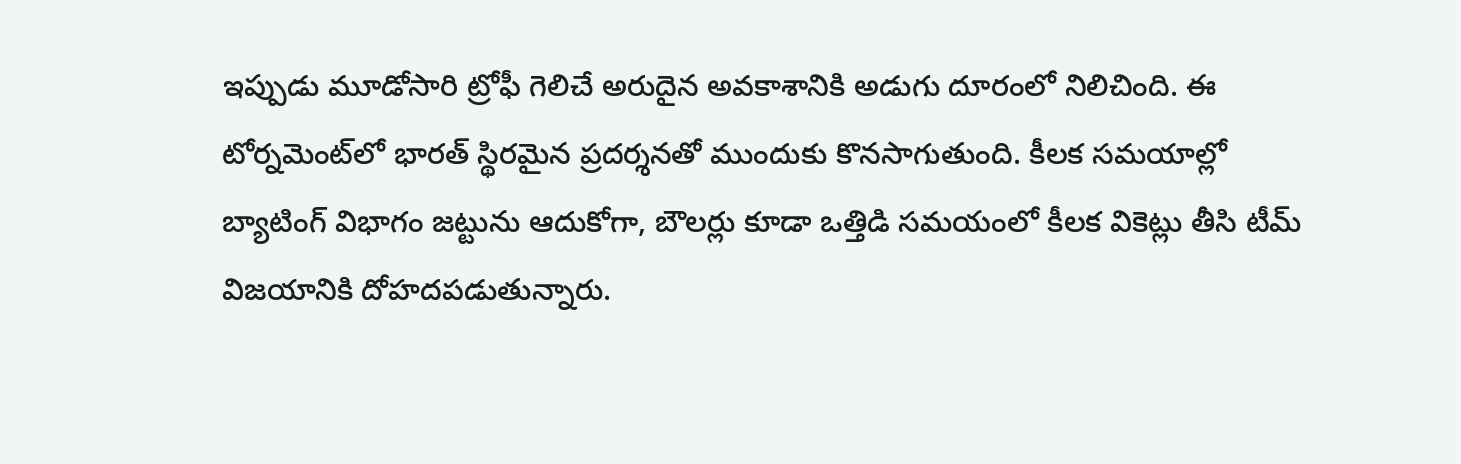ఇప్పుడు మూడోసారి ట్రోఫీ గెలిచే అరుదైన అవకాశానికి అడుగు దూరంలో నిలిచింది. ఈ టోర్నమెంట్‌లో భారత్ స్థిరమైన ప్రదర్శనతో ముందుకు కొనసాగుతుంది. కీలక సమయాల్లో బ్యాటింగ్ విభాగం జట్టును ఆదుకోగా, బౌలర్లు కూడా ఒత్తిడి సమయంలో కీలక వికెట్లు తీసి టీమ్ విజయానికి దోహదపడుతున్నారు.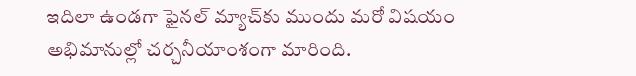ఇదిలా ఉండగా ఫైనల్ మ్యాచ్‌కు ముందు మరో విషయం అభిమానుల్లో చర్చనీయాంశంగా మారింది.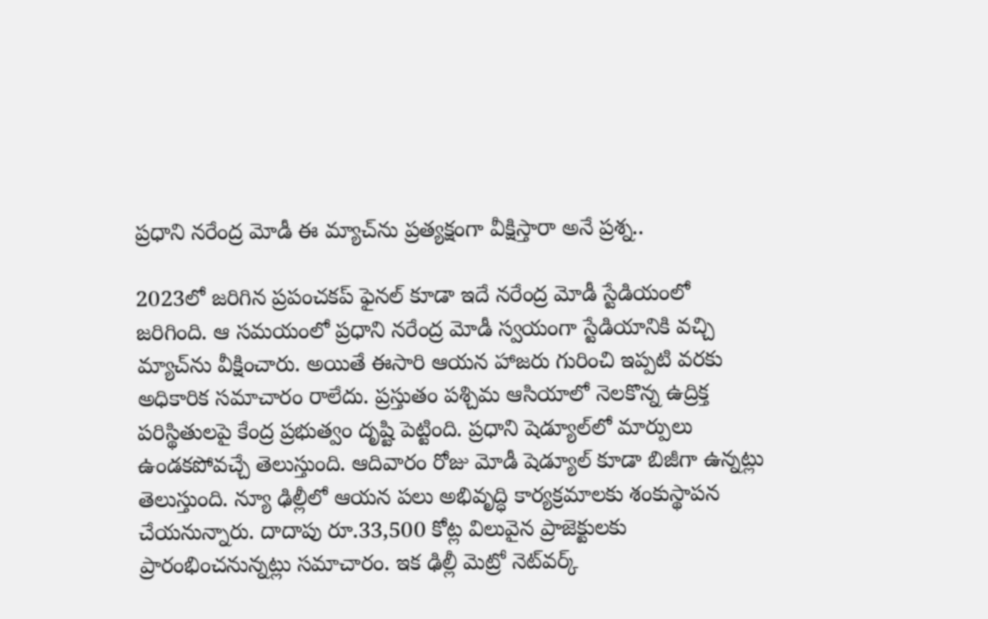ప్రధాని నరేంద్ర మోడీ ఈ మ్యాచ్‌ను ప్రత్యక్షంగా వీక్షిస్తారా అనే ప్రశ్న..

2023లో జరిగిన ప్రపంచకప్ ఫైనల్ కూడా ఇదే నరేంద్ర మోడీ స్టేడియంలో జరిగింది. ఆ సమయంలో ప్రధాని నరేంద్ర మోడీ స్వయంగా స్టేడియానికి వచ్చి మ్యాచ్‌ను వీక్షించారు. అయితే ఈసారి ఆయన హాజరు గురించి ఇప్పటి వరకు అధికారిక సమాచారం రాలేదు. ప్రస్తుతం పశ్చిమ ఆసియాలో నెలకొన్న ఉద్రిక్త పరిస్థితులపై కేంద్ర ప్రభుత్వం దృష్టి పెట్టింది. ప్రధాని షెడ్యూల్‌లో మార్పులు ఉండకపోవచ్చే తెలుస్తుంది. ఆదివారం రోజు మోడీ షెడ్యూల్ కూడా బిజీగా ఉన్నట్లు తెలుస్తుంది. న్యూ ఢిల్లీలో ఆయన పలు అభివృద్ధి కార్యక్రమాలకు శంకుస్థాపన చేయనున్నారు. దాదాపు రూ.33,500 కోట్ల విలువైన ప్రాజెక్టులకు ప్రారంభించనున్నట్లు సమాచారం. ఇక ఢిల్లీ మెట్రో నెట్‌వర్క్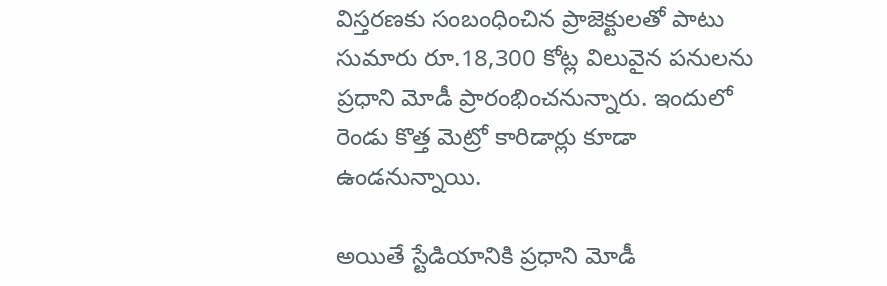విస్తరణకు సంబంధించిన ప్రాజెక్టులతో పాటు సుమారు రూ.18,300 కోట్ల విలువైన పనులను ప్రధాని మోడీ ప్రారంభించనున్నారు. ఇందులో రెండు కొత్త మెట్రో కారిడార్లు కూడా ఉండనున్నాయి.

అయితే స్టేడియానికి ప్రధాని మోడీ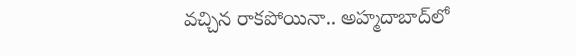వచ్చిన రాకపోయినా.. అహ్మదాబాద్‌లో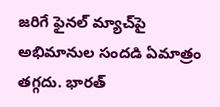జరిగే ఫైనల్ మ్యాచ్‌పై అభిమానుల సందడి ఏమాత్రం తగ్గదు. భారత్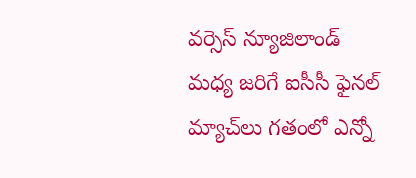వర్సెస్ న్యూజిలాండ్ మధ్య జరిగే ఐసీసీ ఫైనల్ మ్యాచ్‌లు గతంలో ఎన్నో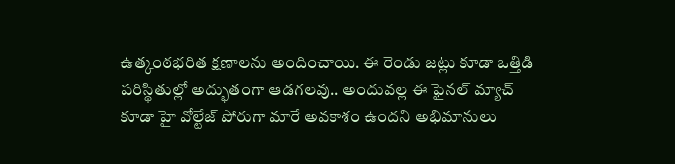ఉత్కంఠభరిత క్షణాలను అందించాయి. ఈ రెండు జట్లు కూడా ఒత్తిడి పరిస్థితుల్లో అద్భుతంగా ఆడగలవు.. అందువల్ల ఈ ఫైనల్ మ్యాచ్ కూడా హై వోల్టేజ్ పోరుగా మారే అవకాశం ఉందని అభిమానులు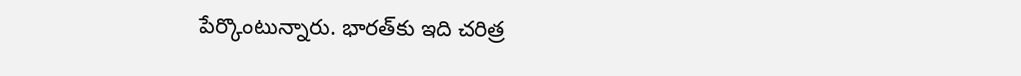పేర్కొంటున్నారు. భారత్‌కు ఇది చరిత్ర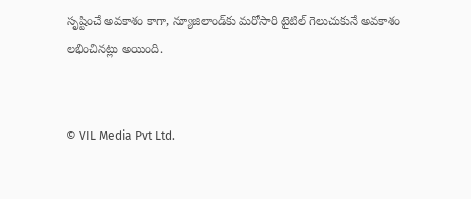సృష్టించే అవకాశం కాగా, న్యూజిలాండ్‌కు మరోసారి టైటిల్ గెలుచుకునే అవకాశం లభించినట్లు అయింది.


© VIL Media Pvt Ltd.